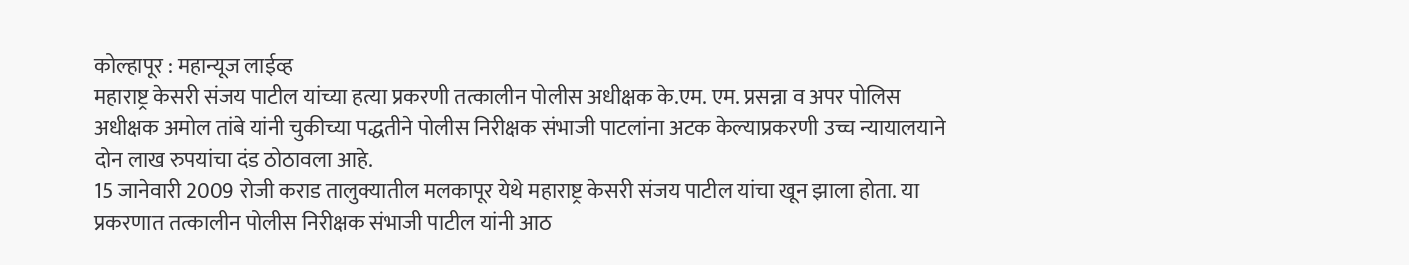कोल्हापूर : महान्यूज लाईव्ह
महाराष्ट्र केसरी संजय पाटील यांच्या हत्या प्रकरणी तत्कालीन पोलीस अधीक्षक के.एम. एम. प्रसन्ना व अपर पोलिस अधीक्षक अमोल तांबे यांनी चुकीच्या पद्धतीने पोलीस निरीक्षक संभाजी पाटलांना अटक केल्याप्रकरणी उच्च न्यायालयाने दोन लाख रुपयांचा दंड ठोठावला आहे.
15 जानेवारी 2009 रोजी कराड तालुक्यातील मलकापूर येथे महाराष्ट्र केसरी संजय पाटील यांचा खून झाला होता. या प्रकरणात तत्कालीन पोलीस निरीक्षक संभाजी पाटील यांनी आठ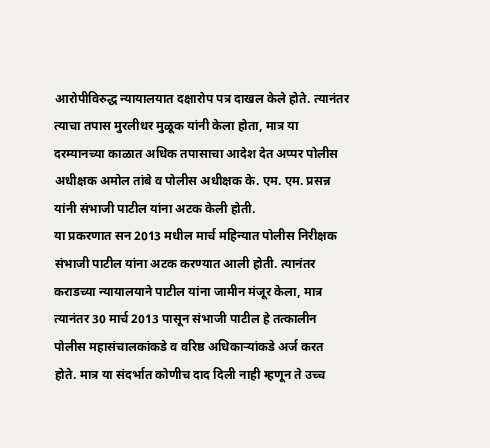आरोपीविरुद्ध न्यायालयात दक्षारोप पत्र दाखल केले होते. त्यानंतर त्याचा तपास मुरलीधर मुळूक यांनी केला होता, मात्र या दरम्यानच्या काळात अधिक तपासाचा आदेश देत अप्पर पोलीस अधीक्षक अमोल तांबे व पोलीस अधीक्षक के. एम. एम. प्रसन्न यांनी संभाजी पाटील यांना अटक केली होती.
या प्रकरणात सन 2013 मधील मार्च महिन्यात पोलीस निरीक्षक संभाजी पाटील यांना अटक करण्यात आली होती. त्यानंतर कराडच्या न्यायालयाने पाटील यांना जामीन मंजूर केला, मात्र त्यानंतर 30 मार्च 2013 पासून संभाजी पाटील हे तत्कालीन पोलीस महासंचालकांकडे व वरिष्ठ अधिकाऱ्यांकडे अर्ज करत होते. मात्र या संदर्भात कोणीच दाद दिली नाही म्हणून ते उच्च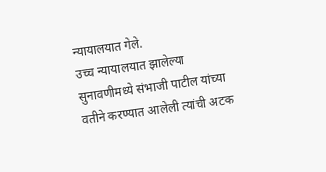न्यायालयात गेले.
उच्च न्यायालयात झालेल्या सुनावणीमध्ये संभाजी पाटील यांच्या वतीने करण्यात आलेली त्यांची अटक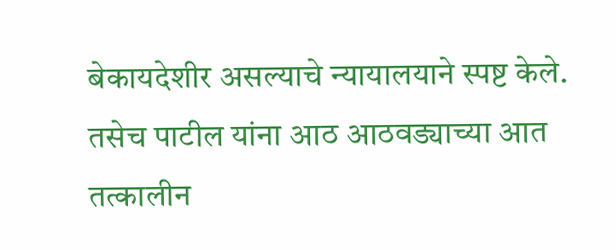बेकायदेशीर असल्याचे न्यायालयाने स्पष्ट केले. तसेच पाटील यांना आठ आठवड्याच्या आत तत्कालीन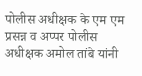पोलीस अधीक्षक के एम एम प्रसन्न व अप्पर पोलीस अधीक्षक अमोल तांबे यांनी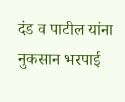दंड व पाटील यांना नुकसान भरपाई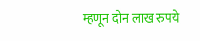म्हणून दोन लाख रुपये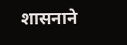शासनाने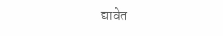द्यावेत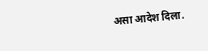असा आदेश दिला.